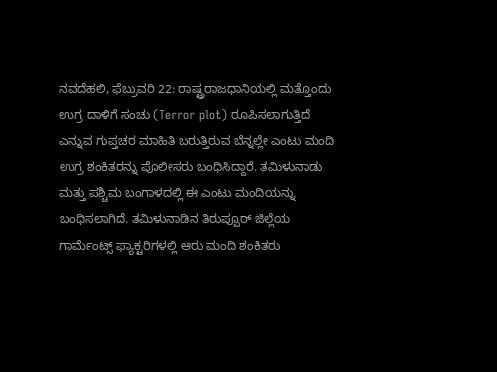ನವದೆಹಲಿ, ಫೆಬ್ರುವರಿ 22: ರಾಷ್ಟ್ರರಾಜಧಾನಿಯಲ್ಲಿ ಮತ್ತೊಂದು ಉಗ್ರ ದಾಳಿಗೆ ಸಂಚು (Terror plot) ರೂಪಿಸಲಾಗುತ್ತಿದೆ ಎನ್ನುವ ಗುಪ್ತಚರ ಮಾಹಿತಿ ಬರುತ್ತಿರುವ ಬೆನ್ನಲ್ಲೇ ಎಂಟು ಮಂದಿ ಉಗ್ರ ಶಂಕಿತರನ್ನು ಪೊಲೀಸರು ಬಂಧಿಸಿದ್ದಾರೆ. ತಮಿಳುನಾಡು ಮತ್ತು ಪಶ್ಚಿಮ ಬಂಗಾಳದಲ್ಲಿ ಈ ಎಂಟು ಮಂದಿಯನ್ನು ಬಂಧಿಸಲಾಗಿದೆ. ತಮಿಳುನಾಡಿನ ತಿರುಪ್ಪೂರ್ ಜಿಲ್ಲೆಯ ಗಾರ್ಮೆಂಟ್ಸ್ ಫ್ಯಾಕ್ಟರಿಗಳಲ್ಲಿ ಆರು ಮಂದಿ ಶಂಕಿತರು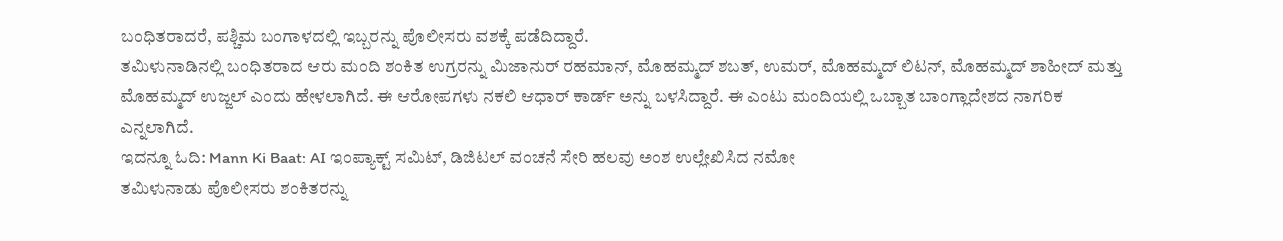ಬಂಧಿತರಾದರೆ, ಪಶ್ಚಿಮ ಬಂಗಾಳದಲ್ಲಿ ಇಬ್ಬರನ್ನು ಪೊಲೀಸರು ವಶಕ್ಕೆ ಪಡೆದಿದ್ದಾರೆ.
ತಮಿಳುನಾಡಿನಲ್ಲಿ ಬಂಧಿತರಾದ ಆರು ಮಂದಿ ಶಂಕಿತ ಉಗ್ರರನ್ನು ಮಿಜಾನುರ್ ರಹಮಾನ್, ಮೊಹಮ್ಮದ್ ಶಬತ್, ಉಮರ್, ಮೊಹಮ್ಮದ್ ಲಿಟನ್, ಮೊಹಮ್ಮದ್ ಶಾಹೀದ್ ಮತ್ತು ಮೊಹಮ್ಮದ್ ಉಜ್ಜಲ್ ಎಂದು ಹೇಳಲಾಗಿದೆ. ಈ ಆರೋಪಗಳು ನಕಲಿ ಆಧಾರ್ ಕಾರ್ಡ್ ಅನ್ನು ಬಳಸಿದ್ದಾರೆ. ಈ ಎಂಟು ಮಂದಿಯಲ್ಲಿ ಒಬ್ಬಾತ ಬಾಂಗ್ಲಾದೇಶದ ನಾಗರಿಕ ಎನ್ನಲಾಗಿದೆ.
ಇದನ್ನೂ ಓದಿ: Mann Ki Baat: AI ಇಂಪ್ಯಾಕ್ಟ್ ಸಮಿಟ್, ಡಿಜಿಟಲ್ ವಂಚನೆ ಸೇರಿ ಹಲವು ಅಂಶ ಉಲ್ಲೇಖಿಸಿದ ನಮೋ
ತಮಿಳುನಾಡು ಪೊಲೀಸರು ಶಂಕಿತರನ್ನು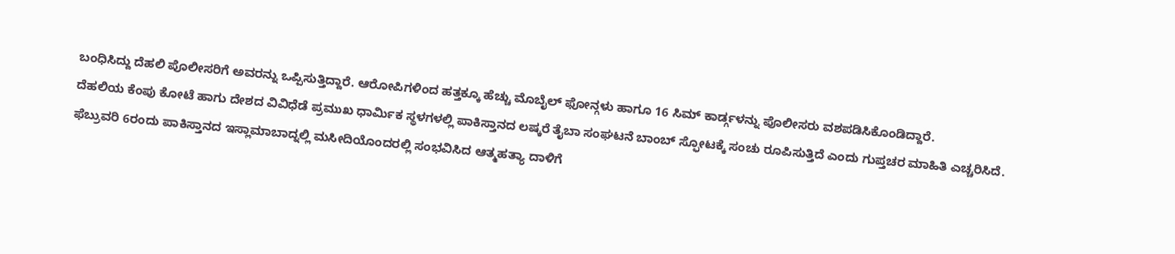ಬಂಧಿಸಿದ್ದು ದೆಹಲಿ ಪೊಲೀಸರಿಗೆ ಅವರನ್ನು ಒಪ್ಪಿಸುತ್ತಿದ್ದಾರೆ. ಆರೋಪಿಗಳಿಂದ ಹತ್ತಕ್ಕೂ ಹೆಚ್ಚು ಮೊಬೈಲ್ ಫೋನ್ಗಳು ಹಾಗೂ 16 ಸಿಮ್ ಕಾರ್ಡ್ಗಳನ್ನು ಪೊಲೀಸರು ವಶಪಡಿಸಿಕೊಂಡಿದ್ದಾರೆ.
ದೆಹಲಿಯ ಕೆಂಪು ಕೋಟೆ ಹಾಗು ದೇಶದ ವಿವಿಧೆಡೆ ಪ್ರಮುಖ ಧಾರ್ಮಿಕ ಸ್ಥಳಗಳಲ್ಲಿ ಪಾಕಿಸ್ತಾನದ ಲಷ್ಕರೆ ತೈಬಾ ಸಂಘಟನೆ ಬಾಂಬ್ ಸ್ಫೋಟಕ್ಕೆ ಸಂಚು ರೂಪಿಸುತ್ತಿದೆ ಎಂದು ಗುಪ್ತಚರ ಮಾಹಿತಿ ಎಚ್ಚರಿಸಿದೆ. ಫೆಬ್ರುವರಿ 6ರಂದು ಪಾಕಿಸ್ತಾನದ ಇಸ್ಲಾಮಾಬಾದ್ನಲ್ಲಿ ಮಸೀದಿಯೊಂದರಲ್ಲಿ ಸಂಭವಿಸಿದ ಆತ್ಮಹತ್ಯಾ ದಾಳಿಗೆ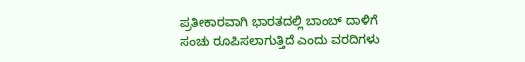ಪ್ರತೀಕಾರವಾಗಿ ಭಾರತದಲ್ಲಿ ಬಾಂಬ್ ದಾಳಿಗೆ ಸಂಚು ರೂಪಿಸಲಾಗುತ್ತಿದೆ ಎಂದು ವರದಿಗಳು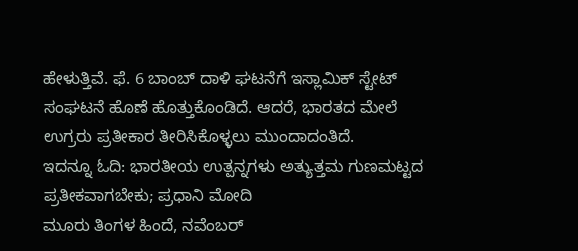ಹೇಳುತ್ತಿವೆ. ಫೆ. 6 ಬಾಂಬ್ ದಾಳಿ ಘಟನೆಗೆ ಇಸ್ಲಾಮಿಕ್ ಸ್ಟೇಟ್ ಸಂಘಟನೆ ಹೊಣೆ ಹೊತ್ತುಕೊಂಡಿದೆ. ಆದರೆ, ಭಾರತದ ಮೇಲೆ ಉಗ್ರರು ಪ್ರತೀಕಾರ ತೀರಿಸಿಕೊಳ್ಳಲು ಮುಂದಾದಂತಿದೆ.
ಇದನ್ನೂ ಓದಿ: ಭಾರತೀಯ ಉತ್ಪನ್ನಗಳು ಅತ್ಯುತ್ತಮ ಗುಣಮಟ್ಟದ ಪ್ರತೀಕವಾಗಬೇಕು; ಪ್ರಧಾನಿ ಮೋದಿ
ಮೂರು ತಿಂಗಳ ಹಿಂದೆ, ನವೆಂಬರ್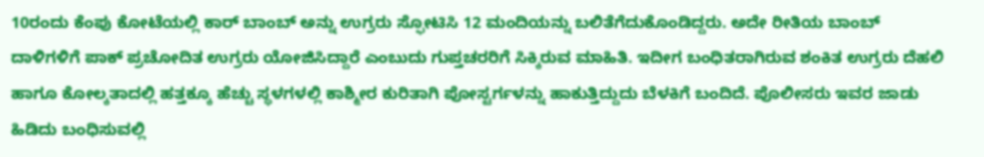10ರಂದು ಕೆಂಪು ಕೋಟೆಯಲ್ಲಿ ಕಾರ್ ಬಾಂಬ್ ಅನ್ನು ಉಗ್ರರು ಸ್ಫೋಟಿಸಿ 12 ಮಂದಿಯನ್ನು ಬಲಿತೆಗೆದುಕೊಂಡಿದ್ದರು. ಅದೇ ರೀತಿಯ ಬಾಂಬ್ ದಾಳಿಗಳಿಗೆ ಪಾಕ್ ಪ್ರಚೋದಿತ ಉಗ್ರರು ಯೋಜಿಸಿದ್ದಾರೆ ಎಂಬುದು ಗುಪ್ತಚರರಿಗೆ ಸಿಕ್ಕಿರುವ ಮಾಹಿತಿ. ಇದೀಗ ಬಂಧಿತರಾಗಿರುವ ಶಂಕಿತ ಉಗ್ರರು ದೆಹಲಿ ಹಾಗೂ ಕೋಲ್ಕತಾದಲ್ಲಿ ಹತ್ತಕ್ಕೂ ಹೆಚ್ಚು ಸ್ಥಳಗಳಲ್ಲಿ ಕಾಶ್ಮೀರ ಕುರಿತಾಗಿ ಪೋಸ್ಟರ್ಗಳನ್ನು ಹಾಕುತ್ತಿದ್ದುದು ಬೆಳಕಿಗೆ ಬಂದಿದೆ. ಪೊಲೀಸರು ಇವರ ಜಾಡು ಹಿಡಿದು ಬಂಧಿಸುವಲ್ಲಿ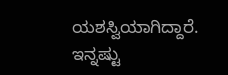ಯಶಸ್ವಿಯಾಗಿದ್ದಾರೆ.
ಇನ್ನಷ್ಟು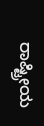ರಾಷ್ಟ್ರೀಯ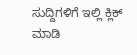ಸುದ್ದಿಗಳಿಗೆ ಇಲ್ಲಿ ಕ್ಲಿಕ್ ಮಾಡಿ